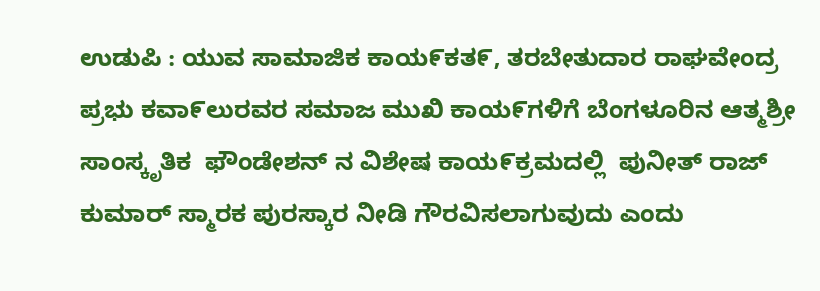ಉಡುಪಿ : ಯುವ ಸಾಮಾಜಿಕ ಕಾಯ೯ಕತ೯, ತರಬೇತುದಾರ ರಾಘವೇಂದ್ರ ಪ್ರಭು ಕವಾ೯ಲುರವರ ಸಮಾಜ ಮುಖಿ ಕಾಯ೯ಗಳಿಗೆ ಬೆಂಗಳೂರಿನ ಆತ್ಮಶ್ರೀ ಸಾಂಸ್ಕೃತಿಕ  ಫೌಂಡೇಶನ್ ನ ವಿಶೇಷ ಕಾಯ೯ಕ್ರಮದಲ್ಲಿ  ಪುನೀತ್ ರಾಜ್ ಕುಮಾರ್ ಸ್ಮಾರಕ ಪುರಸ್ಕಾರ ನೀಡಿ ಗೌರವಿಸಲಾಗುವುದು ಎಂದು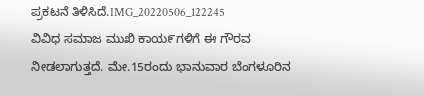ಪ್ರಕಟನೆ ತಿಳಿಸಿದೆ.IMG_20220506_122245
ವಿವಿಧ ಸಮಾಜ ಮುಖಿ ಕಾಯ೯ಗಳಿಗೆ ಈ ಗೌರವ ನೀಡಲಾಗುತ್ತದೆ. ಮೇ.15ರಂದು ಭಾನುವಾರ ಬೆಂಗಳೂರಿನ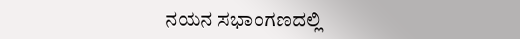ನಯನ ಸಭಾಂಗಣದಲ್ಲಿ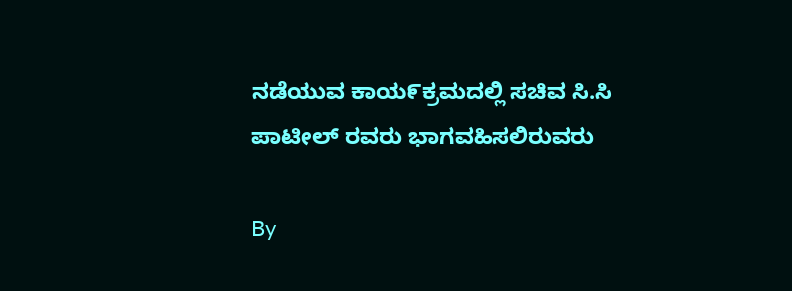ನಡೆಯುವ ಕಾಯ೯ಕ್ರಮದಲ್ಲಿ ಸಚಿವ ಸಿ.ಸಿ ಪಾಟೀಲ್ ರವರು ಭಾಗವಹಿಸಲಿರುವರು

By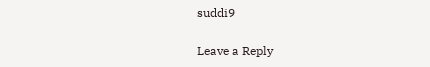suddi9

Leave a Reply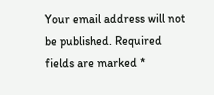Your email address will not be published. Required fields are marked *